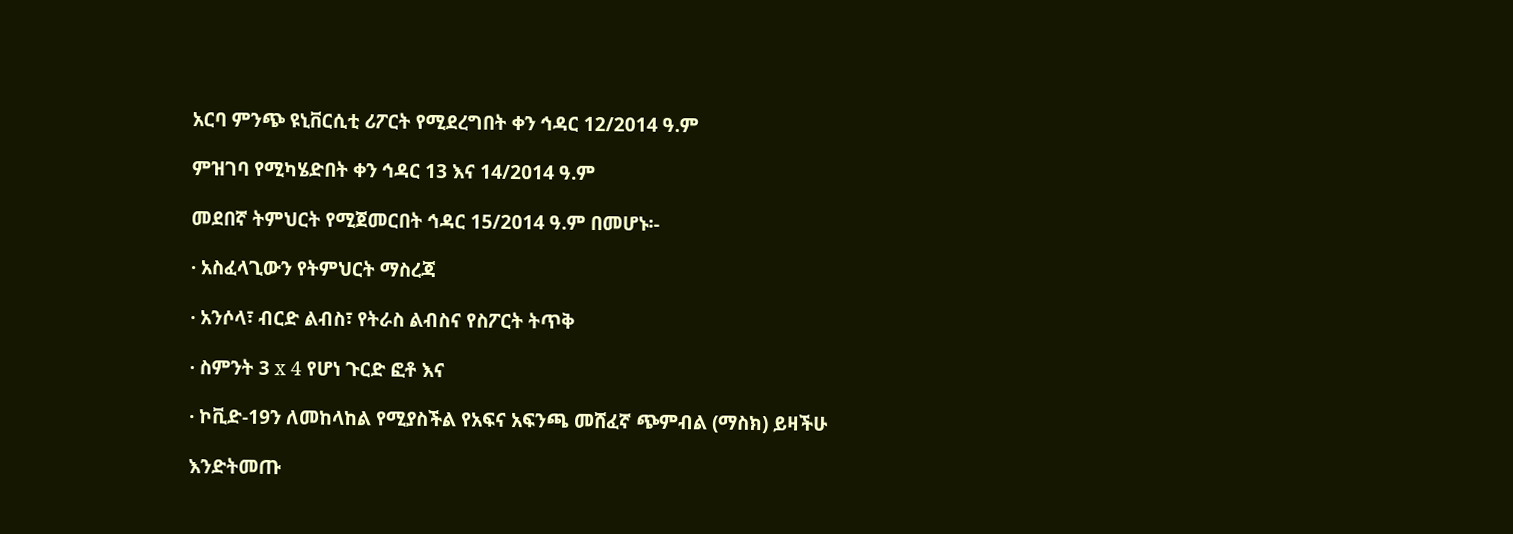አርባ ምንጭ ዩኒቨርሲቲ ሪፖርት የሚደረግበት ቀን ኅዳር 12/2014 ዓ.ም

ምዝገባ የሚካሄድበት ቀን ኅዳር 13 እና 14/2014 ዓ.ም

መደበኛ ትምህርት የሚጀመርበት ኅዳር 15/2014 ዓ.ም በመሆኑ፡-

· አስፈላጊውን የትምህርት ማስረጃ

· አንሶላ፣ ብርድ ልብስ፣ የትራስ ልብስና የስፖርት ትጥቅ

· ስምንት 3 x 4 የሆነ ጉርድ ፎቶ እና

· ኮቪድ-19ን ለመከላከል የሚያስችል የአፍና አፍንጫ መሸፈኛ ጭምብል (ማስክ) ይዛችሁ

እንድትመጡ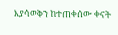እያሳወቅን ከተጠቀሰው ቀናት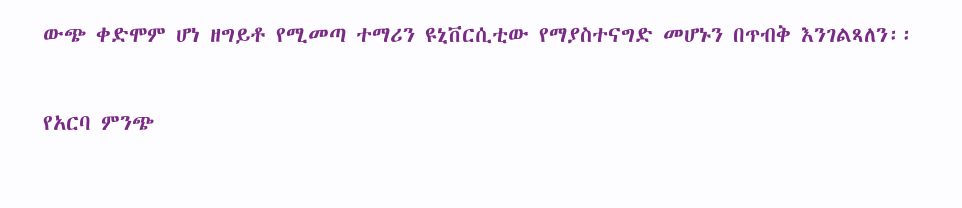ውጭ ቀድሞም ሆነ ዘግይቶ የሚመጣ ተማሪን ዩኒቨርሲቲው የማያስተናግድ መሆኑን በጥብቅ እንገልጻለን፡፡

የአርባ ምንጭ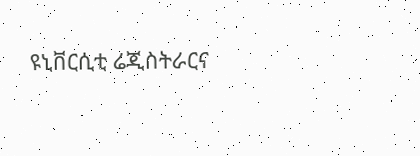ዩኒቨርሲቲ ሬጂስትራርና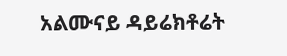አልሙናይ ዳይሬክቶሬት